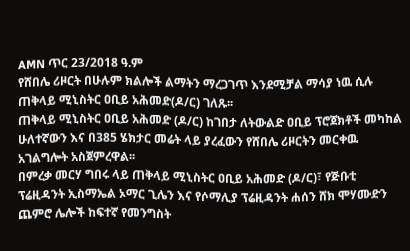AMN ጥር 23/2018 ዓ.ም
የሸበሌ ሪዞርት በሁሉም ክልሎች ልማትን ማረጋገጥ እንደሚቻል ማሳያ ነዉ ሲሉ ጠቅላይ ሚኒስትር ዐቢይ አሕመድ(ዶ/ር) ገለጹ፡፡
ጠቅላይ ሚኒስትር ዐቢይ አሕመድ (ዶ/ር) ከገበታ ለትውልድ ዐቢይ ፕሮጀክቶች መካከል ሁለተኛውን እና በ385 ሄክታር መሬት ላይ ያረፈውን የሸበሌ ሪዞርትን መርቀዉ አገልግሎት አስጀምረዋል፡፡
በምረቃ መርሃ ግበሩ ላይ ጠቅላይ ሚኒስትር ዐቢይ አሕመድ (ዶ/ር)፣ የጅቡቲ ፕሬዚዳንት ኢስማኤል ኦማር ጊሌን እና የሶማሊያ ፕሬዚዳንት ሐሰን ሸክ ሞሃሙድን ጨምሮ ሌሎች ከፍተኛ የመንግስት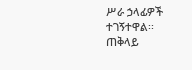ሥራ ኃላፊዎች ተገኝተዋል፡፡
ጠቅላይ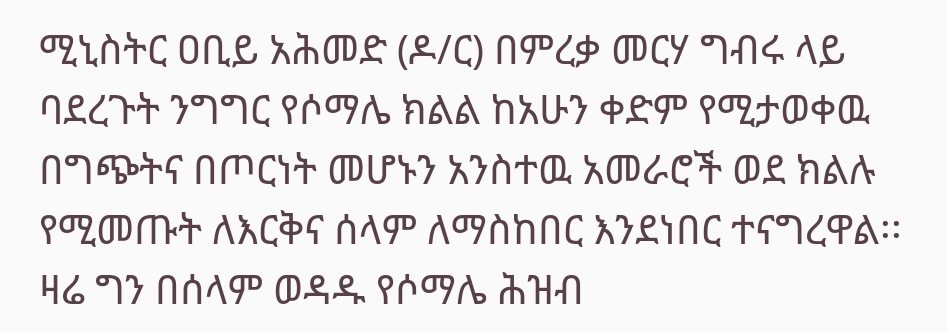ሚኒስትር ዐቢይ አሕመድ (ዶ/ር) በምረቃ መርሃ ግብሩ ላይ ባደረጉት ንግግር የሶማሌ ክልል ከአሁን ቀድም የሚታወቀዉ በግጭትና በጦርነት መሆኑን አንስተዉ አመራሮች ወደ ክልሉ የሚመጡት ለእርቅና ሰላም ለማስከበር እንደነበር ተናግረዋል፡፡
ዛሬ ግን በሰላም ወዳዱ የሶማሌ ሕዝብ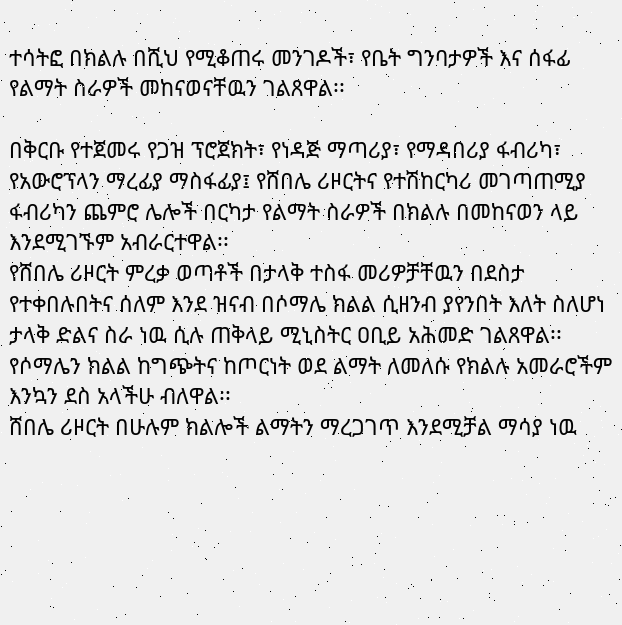ተሳትፎ በክልሉ በሺህ የሚቆጠሩ መንገዶች፣ የቤት ግንባታዎች እና ሰፋፊ የልማት ስራዎች መከናወናቸዉን ገልጸዋል፡፡

በቅርቡ የተጀመሩ የጋዝ ፕሮጀክት፣ የነዳጅ ማጣሪያ፣ የማዳበሪያ ፋብሪካ፣ የአውሮፕላን ማረፊያ ማስፋፊያ፤ የሸበሌ ሪዞርትና የተሽከርካሪ መገጣጠሚያ ፋብሪካን ጨምሮ ሌሎች በርካታ የልማት ስራዎች በክልሉ በመከናወን ላይ እንደሚገኙም አብራርተዋል፡፡
የሸበሌ ሪዞርት ምረቃ ወጣቶች በታላቅ ተስፋ መሪዎቻቸዉን በደስታ የተቀበሉበትና ሰለም እንደ ዝናብ በሶማሌ ክልል ሲዘንብ ያየንበት እለት ስለሆነ ታላቅ ድልና ስራ ነዉ ሲሉ ጠቅላይ ሚኒስትር ዐቢይ አሕመድ ገልጸዋል፡፡
የሶማሌን ክልል ከግጭትና ከጦርነት ወደ ልማት ለመለሱ የክልሉ አመራሮችም እንኳን ደስ አላችሁ ብለዋል፡፡
ሸበሌ ሪዞርት በሁሉም ክልሎች ልማትን ማረጋገጥ እንደሚቻል ማሳያ ነዉ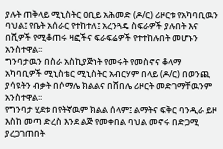ያሉት ጠቅላይ ሚኒስትር ዐቢይ አሕመድ (ዶ/ር) ሪዞርቱ የአካባቢዉን ባህል፤ የቤት አሰራር የተከተለ፤ አረንጓዴ ስፍራዎች ያሉበት እና በሺዎች የሚቆጠሩ ዛፎችና ፍራፍሬዎች የተተከሉበት መሆኑን አንስተዋል፡፡
ግንባታዉን በስራ አስኪያጅነት የመሩት የመስኖና ቆላማ አካባቢዎች ሚኒስቴር ሚኒስትር አብርሃም በላይ (ዶ/ር) በወንጪ ያሳዩትን ብቃት በሶማሌ ክልልና በሸበሌ ሪዞርት መድገማቸዉንም አንስተዋል፡፡
የግንባታ ሂደቱ በየትኛዉም ክልል ሰላም፤ ልማትና ፍቅር ባንዲራ ይዞ እስከ መጣ ድረስ እንደ ልጅ የመቀበል ባህል መኖሩ በድጋሚ ያረጋገጠበት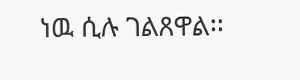ነዉ ሲሉ ገልጸዋል፡፡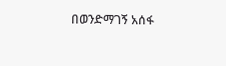በወንድማገኝ አሰፋ